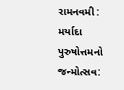રામનવમી : મર્યાદા પુરુષોત્તમનો જન્મોત્સવ: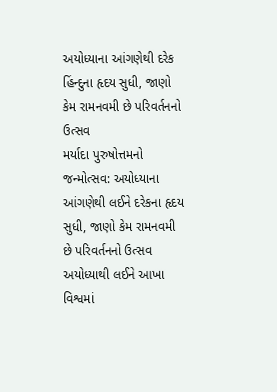અયોધ્યાના આંગણેથી દરેક હિંન્દુના હૃદય સુધી, જાણો કેમ રામનવમી છે પરિવર્તનનો ઉત્સવ
મર્યાદા પુરુષોત્તમનો જન્મોત્સવ: અયોધ્યાના આંગણેથી લઈને દરેકના હૃદય સુધી, જાણો કેમ રામનવમી છે પરિવર્તનનો ઉત્સવ અયોધ્યાથી લઈને આખા વિશ્વમાં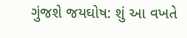ગુંજશે જયઘોષ: શું આ વખતે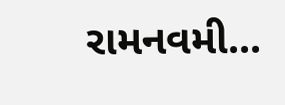રામનવમી...